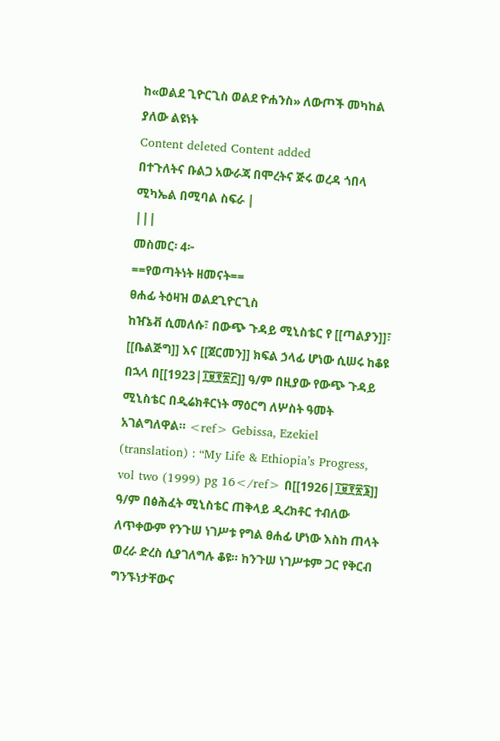ከ«ወልደ ጊዮርጊስ ወልደ ዮሐንስ» ለውጦች መካከል ያለው ልዩነት
Content deleted Content added
በተጉለትና ቡልጋ አውራጃ በሞረትና ጅሩ ወረዳ ጎበላ ሚካኤል በሚባል ስፍራ |
|||
መስመር፡ 4፦
==የወጣትነት ዘመናት==
ፀሐፊ ትዕዛዝ ወልደጊዮርጊስ
ከዠኔቭ ሲመለሱ፣ በውጭ ጉዳይ ሚኒስቴር የ [[ጣልያን]]፣ [[ቤልጅግ]] እና [[ጀርመን]] ክፍል ኃላፊ ሆነው ሲሠሩ ከቆዩ በኋላ በ[[1923|፲፱፻፳፫]] ዓ/ም በዚያው የውጭ ጉዳይ ሚኒስቴር በዲሬክቶርነት ማዕርግ ለሦስት ዓመት አገልግለዋል። <ref> Gebissa, Ezekiel (translation) : “My Life & Ethiopia’s Progress, vol two (1999) pg 16</ref> በ[[1926|፲፱፻፳፮]] ዓ/ም በፅሕፈት ሚኒስቴር ጠቅላይ ዲረክቶር ተብለው ለጥቀውም የንጉሠ ነገሥቱ የግል ፀሐፊ ሆነው እስከ ጠላት ወረራ ድረስ ሲያገለግሉ ቆዩ። ከንጉሠ ነገሥቱም ጋር የቅርብ ግንኙነታቸውና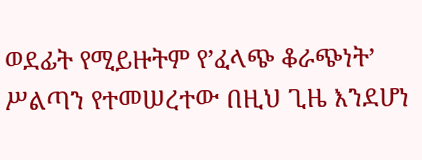ወደፊት የሚይዙትም የ’ፈላጭ ቆራጭነት’ ሥልጣን የተመሠረተው በዚህ ጊዜ እንደሆነ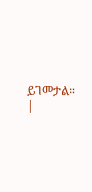ይገመታል።
|